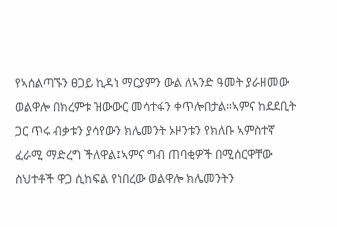የኣሰልጣኙን ፀጋይ ኪዳነ ማርያምን ውል ለኣንድ ዓመት ያራዘመው ወልዋሎ በክረምቱ ዝውውር መሳተፋን ቀጥሎበታል።ኣምና ከደደቢት ጋር ጥሩ ብቃቱን ያሳየውን ክሌመንት ኦዞንቱን የክለቡ ኣምስተኛ ፈራሚ ማድረግ ችለዋል፤ኣምና ግብ ጠባቂዎች በሚሰርዋቸው ስህተቶች ዋጋ ሲከፍል የነበረው ወልዋሎ ክሌመንትን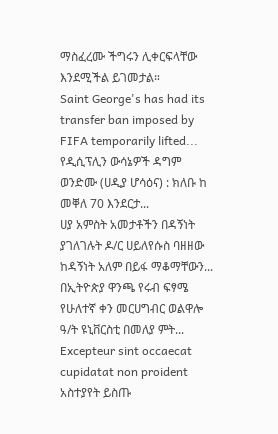ማስፈረሙ ችግሩን ሊቀርፍላቸው እንደሚችል ይገመታል።
Saint George's has had its transfer ban imposed by FIFA temporarily lifted...
የዲሲፕሊን ውሳኔዎች ዳግም ወንድሙ (ሀዲያ ሆሳዕና) : ክለቡ ከ መቐለ 70 እንደርታ...
ሀያ አምስት አመታቶችን በዳኝነት ያገለገሉት ዶ/ር ሀይለየሱስ ባዘዘው ከዳኝነት አለም በይፋ ማቆማቸውን...
በኢትዮጵያ ዋንጫ የሩብ ፍፃሜ የሁለተኛ ቀን መርሀግብር ወልዋሎ ዓ/ት ዩኒቨርስቲ በመለያ ምት...
Excepteur sint occaecat cupidatat non proident
አስተያየት ይስጡ